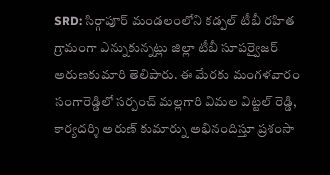SRD: సిర్గాపూర్ మండలంలోని కడ్పల్ టీబీ రహిత గ్రామంగా ఎన్నుకున్నట్లు జిల్లా టీబీ సూపర్వైజర్ అరుణకుమారి తెలిపారు. ఈ మేరకు మంగళవారం సంగారెడ్డిలో సర్పంచ్ మల్లగారి విమల విట్టల్ రెడ్డి, కార్యదర్శి అరుణ్ కుమార్ను అభినందిస్తూ ప్రశంసా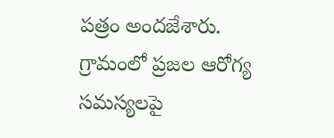పత్రం అందజేశారు. గ్రామంలో ప్రజల ఆరోగ్య సమస్యలపై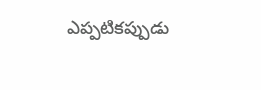ఎప్పటికప్పుడు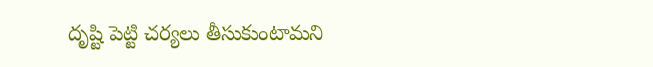దృష్టి పెట్టి చర్యలు తీసుకుంటామని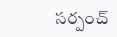సర్పంచ్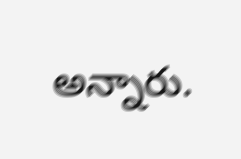అన్నారు.